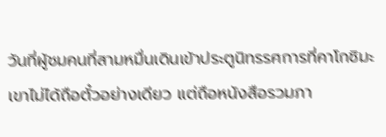วันที่ผู้ชมคนที่สามหมื่นเดินเข้าประตูนิทรรศการที่คาโกชิมะ เขาไม่ได้ถือตั๋วอย่างเดียว แต่ถือหนังสือรวมภา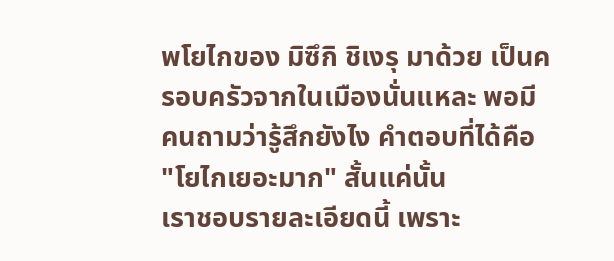พโยไกของ มิซึกิ ชิเงรุ มาด้วย เป็นครอบครัวจากในเมืองนั่นแหละ พอมีคนถามว่ารู้สึกยังไง คำตอบที่ได้คือ "โยไกเยอะมาก" สั้นแค่นั้น
เราชอบรายละเอียดนี้ เพราะ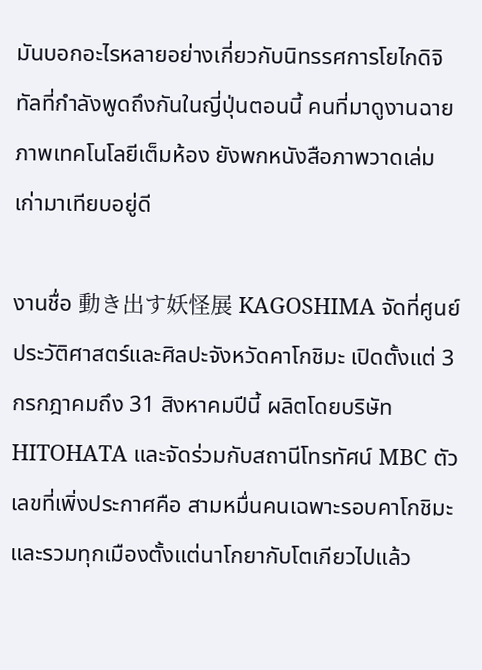มันบอกอะไรหลายอย่างเกี่ยวกับนิทรรศการโยไกดิจิทัลที่กำลังพูดถึงกันในญี่ปุ่นตอนนี้ คนที่มาดูงานฉายภาพเทคโนโลยีเต็มห้อง ยังพกหนังสือภาพวาดเล่มเก่ามาเทียบอยู่ดี

งานชื่อ 動き出す妖怪展 KAGOSHIMA จัดที่ศูนย์ประวัติศาสตร์และศิลปะจังหวัดคาโกชิมะ เปิดตั้งแต่ 3 กรกฎาคมถึง 31 สิงหาคมปีนี้ ผลิตโดยบริษัท HITOHATA และจัดร่วมกับสถานีโทรทัศน์ MBC ตัวเลขที่เพิ่งประกาศคือ สามหมื่นคนเฉพาะรอบคาโกชิมะ และรวมทุกเมืองตั้งแต่นาโกยากับโตเกียวไปแล้ว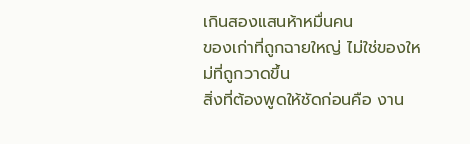เกินสองแสนห้าหมื่นคน
ของเก่าที่ถูกฉายใหญ่ ไม่ใช่ของใหม่ที่ถูกวาดขึ้น
สิ่งที่ต้องพูดให้ชัดก่อนคือ งาน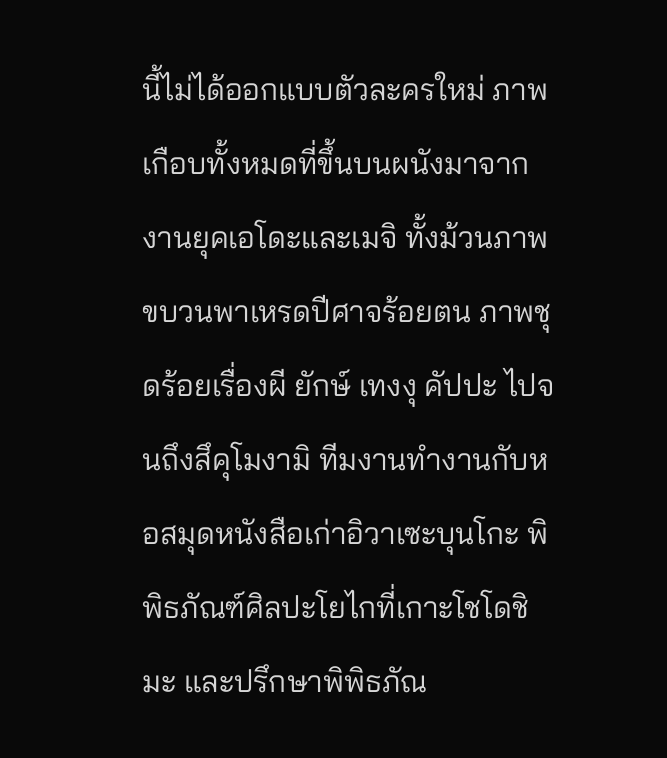นี้ไม่ได้ออกแบบตัวละครใหม่ ภาพเกือบทั้งหมดที่ขึ้นบนผนังมาจากงานยุคเอโดะและเมจิ ทั้งม้วนภาพขบวนพาเหรดปีศาจร้อยตน ภาพชุดร้อยเรื่องผี ยักษ์ เทงงุ คัปปะ ไปจนถึงสึคุโมงามิ ทีมงานทำงานกับหอสมุดหนังสือเก่าอิวาเซะบุนโกะ พิพิธภัณฑ์ศิลปะโยไกที่เกาะโชโดชิมะ และปรึกษาพิพิธภัณ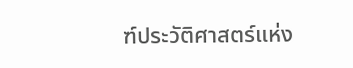ฑ์ประวัติศาสตร์แห่ง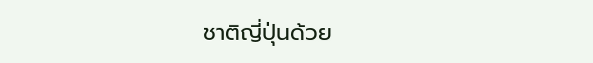ชาติญี่ปุ่นด้วย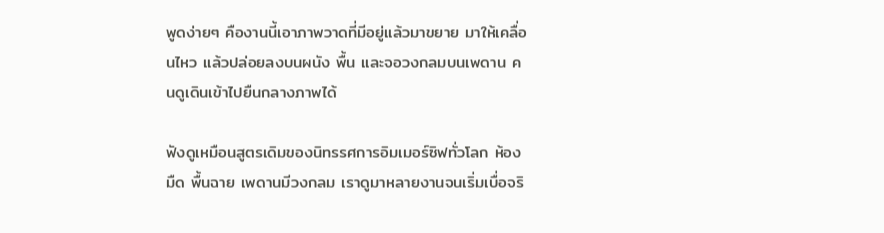พูดง่ายๆ คืองานนี้เอาภาพวาดที่มีอยู่แล้วมาขยาย มาให้เคลื่อนไหว แล้วปล่อยลงบนผนัง พื้น และจอวงกลมบนเพดาน คนดูเดินเข้าไปยืนกลางภาพได้

ฟังดูเหมือนสูตรเดิมของนิทรรศการอิมเมอร์ซิฟทั่วโลก ห้องมืด พื้นฉาย เพดานมีวงกลม เราดูมาหลายงานจนเริ่มเบื่อจริ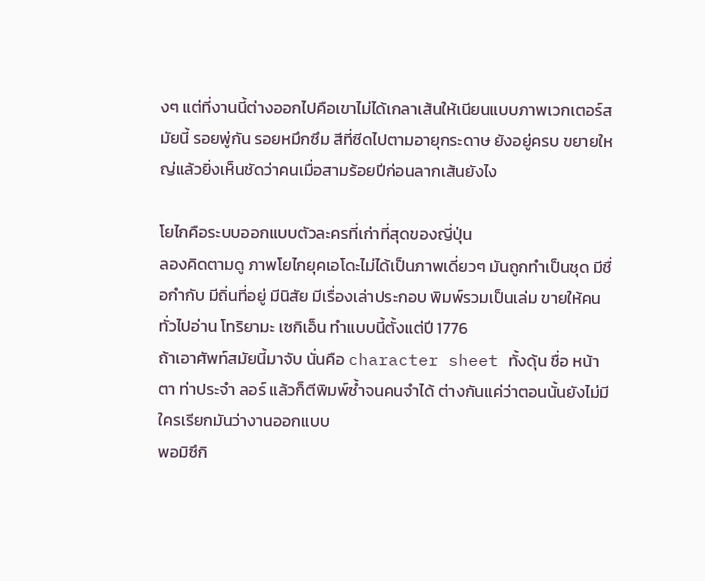งๆ แต่ที่งานนี้ต่างออกไปคือเขาไม่ได้เกลาเส้นให้เนียนแบบภาพเวกเตอร์สมัยนี้ รอยพู่กัน รอยหมึกซึม สีที่ซีดไปตามอายุกระดาษ ยังอยู่ครบ ขยายใหญ่แล้วยิ่งเห็นชัดว่าคนเมื่อสามร้อยปีก่อนลากเส้นยังไง

โยไกคือระบบออกแบบตัวละครที่เก่าที่สุดของญี่ปุ่น
ลองคิดตามดู ภาพโยไกยุคเอโดะไม่ได้เป็นภาพเดี่ยวๆ มันถูกทำเป็นชุด มีชื่อกำกับ มีถิ่นที่อยู่ มีนิสัย มีเรื่องเล่าประกอบ พิมพ์รวมเป็นเล่ม ขายให้คนทั่วไปอ่าน โทริยามะ เซกิเอ็น ทำแบบนี้ตั้งแต่ปี 1776
ถ้าเอาศัพท์สมัยนี้มาจับ นั่นคือ character sheet ทั้งดุ้น ชื่อ หน้าตา ท่าประจำ ลอร์ แล้วก็ตีพิมพ์ซ้ำจนคนจำได้ ต่างกันแค่ว่าตอนนั้นยังไม่มีใครเรียกมันว่างานออกแบบ
พอมิซึกิ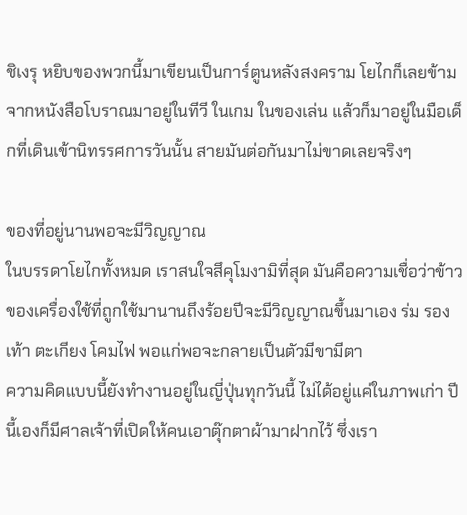ชิเงรุ หยิบของพวกนี้มาเขียนเป็นการ์ตูนหลังสงคราม โยไกก็เลยข้ามจากหนังสือโบราณมาอยู่ในทีวี ในเกม ในของเล่น แล้วก็มาอยู่ในมือเด็กที่เดินเข้านิทรรศการวันนั้น สายมันต่อกันมาไม่ขาดเลยจริงๆ

ของที่อยู่นานพอจะมีวิญญาณ
ในบรรดาโยไกทั้งหมด เราสนใจสึคุโมงามิที่สุด มันคือความเชื่อว่าข้าวของเครื่องใช้ที่ถูกใช้มานานถึงร้อยปีจะมีวิญญาณขึ้นมาเอง ร่ม รองเท้า ตะเกียง โคมไฟ พอแก่พอจะกลายเป็นตัวมีขามีตา
ความคิดแบบนี้ยังทำงานอยู่ในญี่ปุ่นทุกวันนี้ ไม่ได้อยู่แค่ในภาพเก่า ปีนี้เองก็มีศาลเจ้าที่เปิดให้คนเอาตุ๊กตาผ้ามาฝากไว้ ซึ่งเรา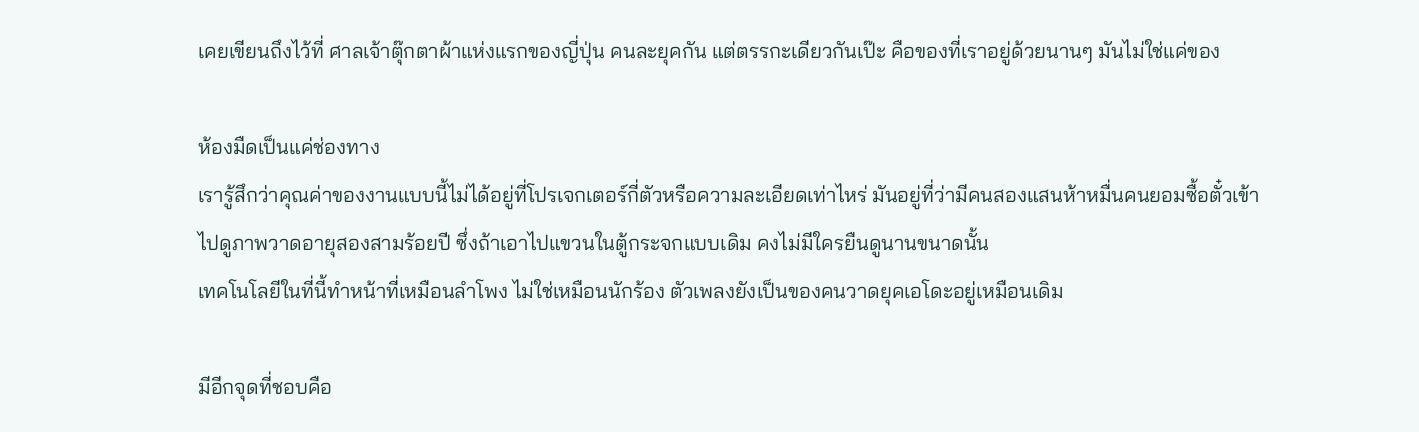เคยเขียนถึงไว้ที่ ศาลเจ้าตุ๊กตาผ้าแห่งแรกของญี่ปุ่น คนละยุคกัน แต่ตรรกะเดียวกันเป๊ะ คือของที่เราอยู่ด้วยนานๆ มันไม่ใช่แค่ของ

ห้องมืดเป็นแค่ช่องทาง
เรารู้สึกว่าคุณค่าของงานแบบนี้ไม่ได้อยู่ที่โปรเจกเตอร์กี่ตัวหรือความละเอียดเท่าไหร่ มันอยู่ที่ว่ามีคนสองแสนห้าหมื่นคนยอมซื้อตั๋วเข้าไปดูภาพวาดอายุสองสามร้อยปี ซึ่งถ้าเอาไปแขวนในตู้กระจกแบบเดิม คงไม่มีใครยืนดูนานขนาดนั้น
เทคโนโลยีในที่นี้ทำหน้าที่เหมือนลำโพง ไม่ใช่เหมือนนักร้อง ตัวเพลงยังเป็นของคนวาดยุคเอโดะอยู่เหมือนเดิม

มีอีกจุดที่ชอบคือ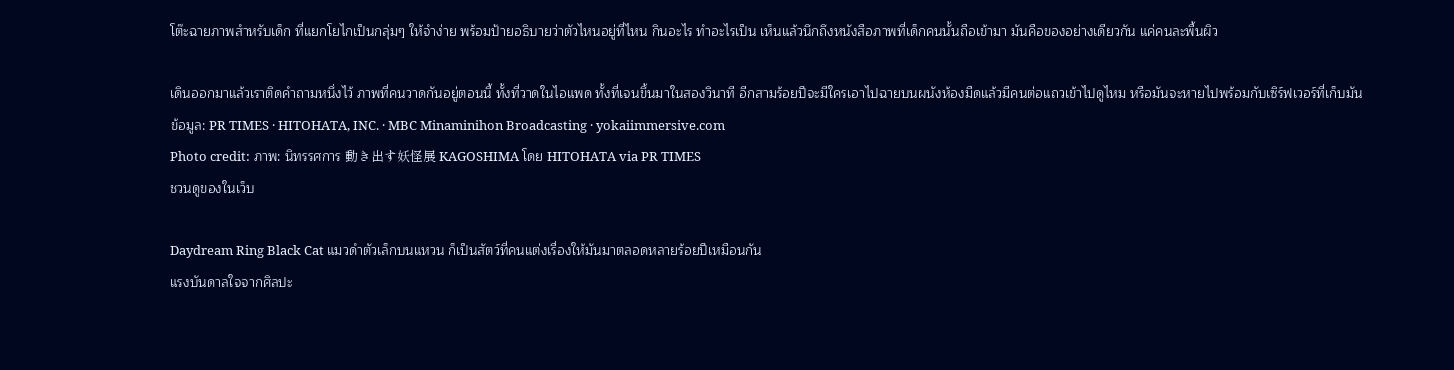โต๊ะฉายภาพสำหรับเด็ก ที่แยกโยไกเป็นกลุ่มๆ ให้จำง่าย พร้อมป้ายอธิบายว่าตัวไหนอยู่ที่ไหน กินอะไร ทำอะไรเป็น เห็นแล้วนึกถึงหนังสือภาพที่เด็กคนนั้นถือเข้ามา มันคือของอย่างเดียวกัน แค่คนละพื้นผิว

เดินออกมาแล้วเราติดคำถามหนึ่งไว้ ภาพที่คนวาดกันอยู่ตอนนี้ ทั้งที่วาดในไอแพด ทั้งที่เจนขึ้นมาในสองวินาที อีกสามร้อยปีจะมีใครเอาไปฉายบนผนังห้องมืดแล้วมีคนต่อแถวเข้าไปดูไหม หรือมันจะหายไปพร้อมกับเซิร์ฟเวอร์ที่เก็บมัน
ข้อมูล: PR TIMES · HITOHATA, INC. · MBC Minaminihon Broadcasting · yokaiimmersive.com
Photo credit: ภาพ: นิทรรศการ 動き出す妖怪展 KAGOSHIMA โดย HITOHATA via PR TIMES
ชวนดูของในเว็บ

Daydream Ring Black Cat แมวดำตัวเล็กบนแหวน ก็เป็นสัตว์ที่คนแต่งเรื่องให้มันมาตลอดหลายร้อยปีเหมือนกัน
แรงบันดาลใจจากศิลปะ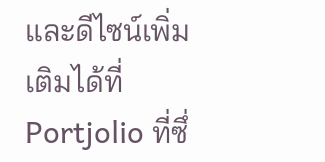และดีไซน์เพิ่มเติมได้ที่ Portjolio ที่ซึ่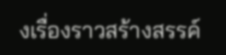งเรื่องราวสร้างสรรค์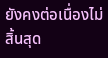ยังคงต่อเนื่องไม่สิ้นสุด